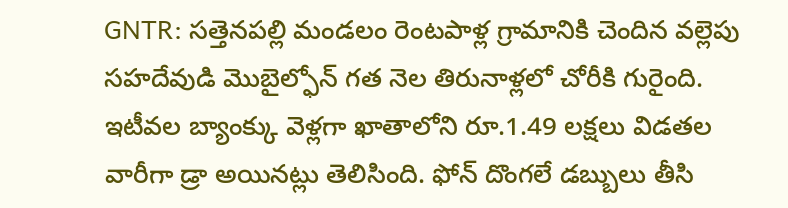GNTR: సత్తెనపల్లి మండలం రెంటపాళ్ల గ్రామానికి చెందిన వల్లెపు సహదేవుడి మొబైల్ఫోన్ గత నెల తిరునాళ్లలో చోరీకి గురైంది. ఇటీవల బ్యాంక్కు వెళ్లగా ఖాతాలోని రూ.1.49 లక్షలు విడతల వారీగా డ్రా అయినట్లు తెలిసింది. ఫోన్ దొంగలే డబ్బులు తీసి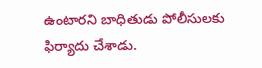ఉంటారని బాధితుడు పోలీసులకు ఫిర్యాదు చేశాడు.